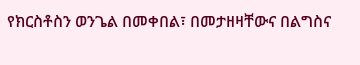የክርስቶስን ወንጌል በመቀበል፣ በመታዘዛቸውና በልግስና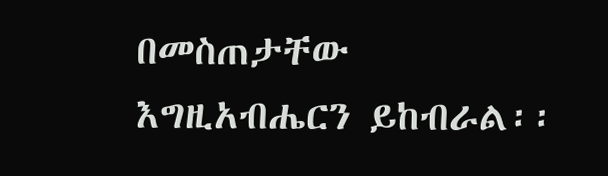በመስጠታቸው እግዚአብሔርን ይከብራል፡፡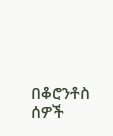በቆሮንቶስ ሰዎች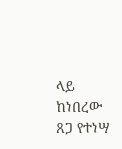ላይ ከነበረው ጸጋ የተነሣ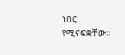ነበር የሚናፍቋቸው፡፡